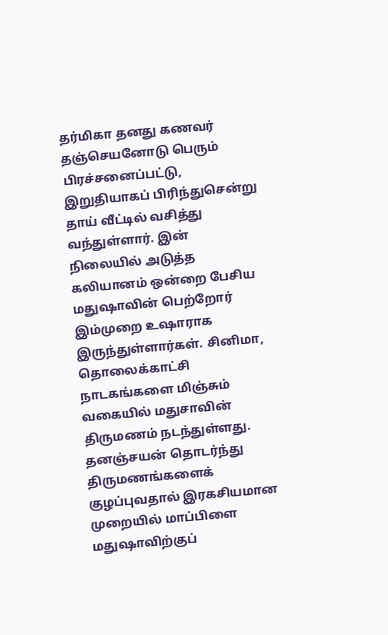தர்மிகா தனது கணவர் தஞ்செயனோடு பெரும் பிரச்சனைப்பட்டு, இறுதியாகப் பிரிந்துசென்று தாய் வீட்டில் வசித்து வந்துள்ளார். இன் நிலையில் அடுத்த கலியானம் ஒன்றை பேசிய மதுஷாவின் பெற்றோர் இம்முறை உஷாராக இருந்துள்ளார்கள். சினிமா, தொலைக்காட்சி நாடகங்களை மிஞ்சும் வகையில் மதுசாவின் திருமணம் நடந்துள்ளது. தனஞ்சயன் தொடர்ந்து திருமணங்களைக் குழப்புவதால் இரகசியமான முறையில் மாப்பிளை மதுஷாவிற்குப்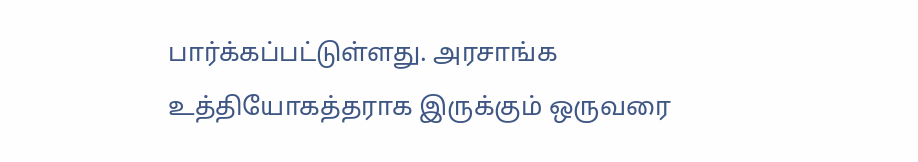பார்க்கப்பட்டுள்ளது. அரசாங்க உத்தியோகத்தராக இருக்கும் ஒருவரை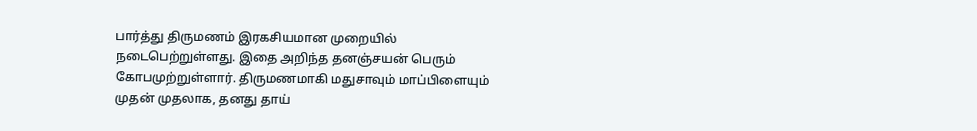பார்த்து திருமணம் இரகசியமான முறையில் நடைபெற்றுள்ளது. இதை அறிந்த தனஞ்சயன் பெரும் கோபமுற்றுள்ளார். திருமணமாகி மதுசாவும் மாப்பிளையும் முதன் முதலாக, தனது தாய்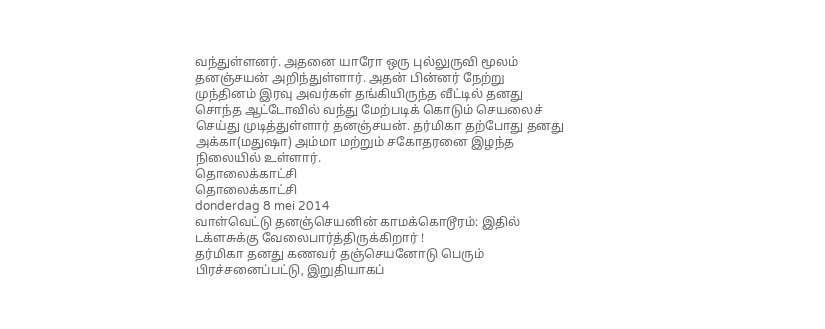வந்துள்ளனர். அதனை யாரோ ஒரு புல்லுருவி மூலம் தனஞ்சயன் அறிந்துள்ளார். அதன் பின்னர் நேற்று முந்தினம் இரவு அவர்கள் தங்கியிருந்த வீட்டில் தனது சொந்த ஆட்டோவில் வந்து மேற்படிக் கொடும் செயலைச் செய்து முடித்துள்ளார் தனஞ்சயன். தர்மிகா தற்போது தனது அக்கா(மதுஷா) அம்மா மற்றும் சகோதரனை இழந்த நிலையில் உள்ளார்.
தொலைக்காட்சி
தொலைக்காட்சி
donderdag 8 mei 2014
வாள்வெட்டு தனஞ்செயனின் காமக்கொடூரம்: இதில் டக்ளசுக்கு வேலைபார்த்திருக்கிறார் !
தர்மிகா தனது கணவர் தஞ்செயனோடு பெரும் பிரச்சனைப்பட்டு, இறுதியாகப்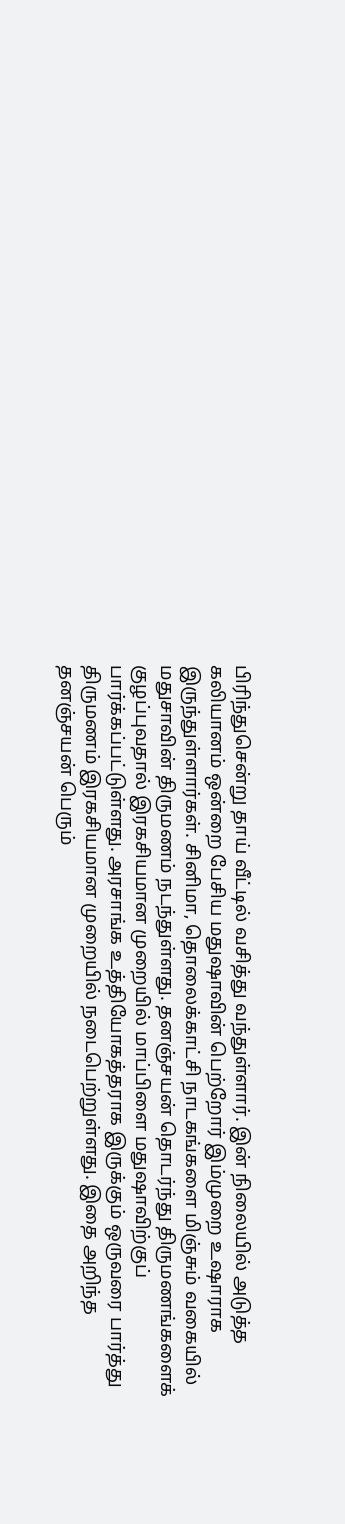பிரிந்துசென்று தாய் வீட்டில் வசித்து வந்துள்ளார். இன் நிலையில் அடுத்த கலியானம் ஒன்றை பேசிய மதுஷாவின் பெற்றோர் இம்முறை உஷாராக இருந்துள்ளார்கள். சினிமா, தொலைக்காட்சி நாடகங்களை மிஞ்சும் வகையில் மதுசாவின் திருமணம் நடந்துள்ளது. தனஞ்சயன் தொடர்ந்து திருமணங்களைக் குழப்புவதால் இரகசியமான முறையில் மாப்பிளை மதுஷாவிற்குப் பார்க்கப்பட்டுள்ளது. அரசாங்க உத்தியோகத்தராக இருக்கும் ஒருவரை பார்த்து திருமணம் இரகசியமான முறையில் நடைபெற்றுள்ளது. இதை அறிந்த தனஞ்சயன் பெரும்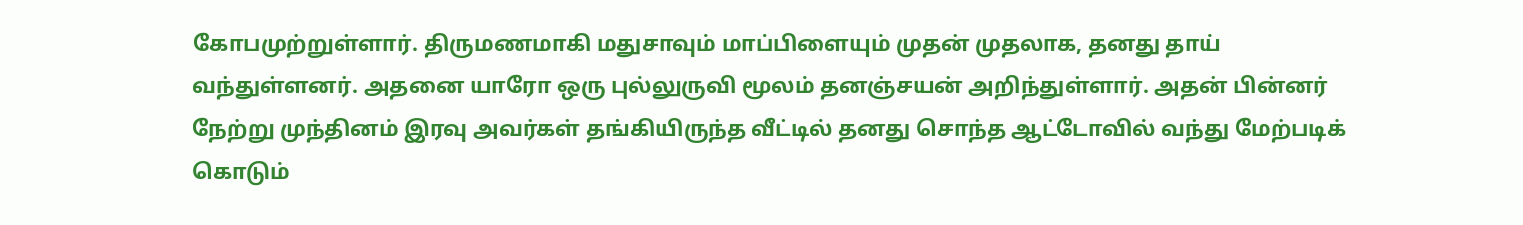கோபமுற்றுள்ளார். திருமணமாகி மதுசாவும் மாப்பிளையும் முதன் முதலாக, தனது தாய் வந்துள்ளனர். அதனை யாரோ ஒரு புல்லுருவி மூலம் தனஞ்சயன் அறிந்துள்ளார். அதன் பின்னர் நேற்று முந்தினம் இரவு அவர்கள் தங்கியிருந்த வீட்டில் தனது சொந்த ஆட்டோவில் வந்து மேற்படிக் கொடும்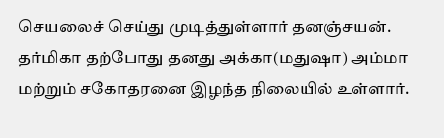செயலைச் செய்து முடித்துள்ளார் தனஞ்சயன். தர்மிகா தற்போது தனது அக்கா(மதுஷா) அம்மா மற்றும் சகோதரனை இழந்த நிலையில் உள்ளார்.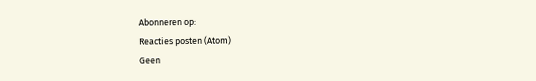Abonneren op:
Reacties posten (Atom)
Geen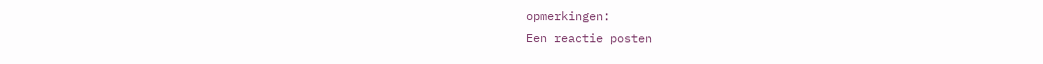opmerkingen:
Een reactie posten